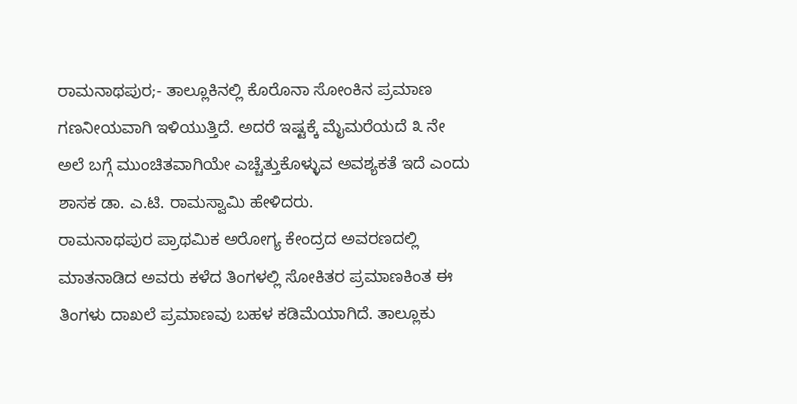ರಾಮನಾಥಪುರ;- ತಾಲ್ಲೂಕಿನಲ್ಲಿ ಕೊರೊನಾ ಸೋಂಕಿನ ಪ್ರಮಾಣ ಗಣನೀಯವಾಗಿ ಇಳಿಯುತ್ತಿದೆ. ಅದರೆ ಇಷ್ಟಕ್ಕೆ ಮೈಮರೆಯದೆ ೩ ನೇ ಅಲೆ ಬಗ್ಗೆ ಮುಂಚಿತವಾಗಿಯೇ ಎಚ್ಚೆತ್ತುಕೊಳ್ಳುವ ಅವಶ್ಯಕತೆ ಇದೆ ಎಂದು ಶಾಸಕ ಡಾ. ಎ.ಟಿ. ರಾಮಸ್ವಾಮಿ ಹೇಳಿದರು.
ರಾಮನಾಥಪುರ ಪ್ರಾಥಮಿಕ ಅರೋಗ್ಯ ಕೇಂದ್ರದ ಅವರಣದಲ್ಲಿ ಮಾತನಾಡಿದ ಅವರು ಕಳೆದ ತಿಂಗಳಲ್ಲಿ ಸೋಕಿತರ ಪ್ರಮಾಣಕಿಂತ ಈ ತಿಂಗಳು ದಾಖಲೆ ಪ್ರಮಾಣವು ಬಹಳ ಕಡಿಮೆಯಾಗಿದೆ. ತಾಲ್ಲೂಕು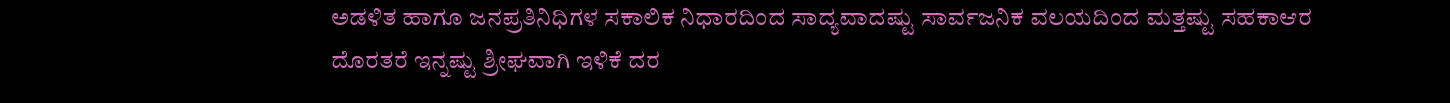ಅಡಳಿತ ಹಾಗೂ ಜನಪ್ರತಿನಿಧಿಗಳ ಸಕಾಲಿಕ ನಿಧಾರದಿಂದ ಸಾದ್ಯವಾದಷ್ಟು ಸಾರ್ವಜನಿಕ ವಲಯದಿಂದ ಮತ್ತಷ್ಟು ಸಹಕಾಆರ ದೊರತರೆ ಇನ್ನಷ್ಟು ಶ್ರೀಘವಾಗಿ ಇಳಿಕೆ ದರ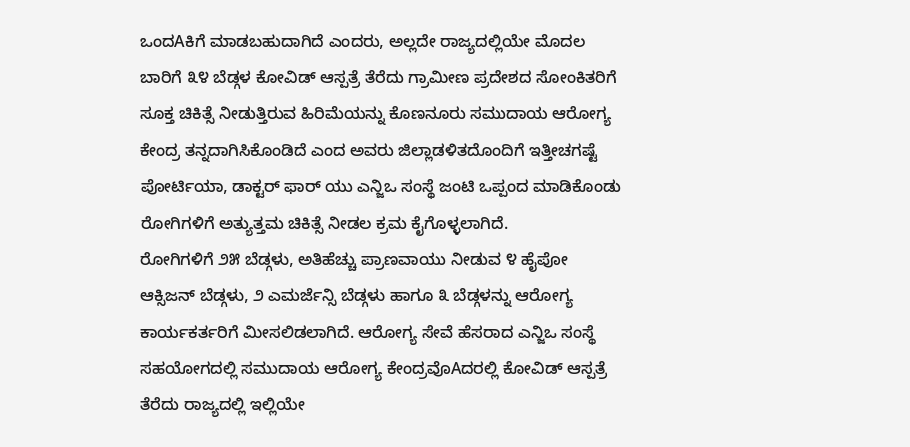ಒಂದAಕಿಗೆ ಮಾಡಬಹುದಾಗಿದೆ ಎಂದರು, ಅಲ್ಲದೇ ರಾಜ್ಯದಲ್ಲಿಯೇ ಮೊದಲ ಬಾರಿಗೆ ೩೪ ಬೆಡ್ಗಳ ಕೋವಿಡ್ ಆಸ್ಪತ್ರೆ ತೆರೆದು ಗ್ರಾಮೀಣ ಪ್ರದೇಶದ ಸೋಂಕಿತರಿಗೆ ಸೂಕ್ತ ಚಿಕಿತ್ಸೆ ನೀಡುತ್ತಿರುವ ಹಿರಿಮೆಯನ್ನು ಕೊಣನೂರು ಸಮುದಾಯ ಆರೋಗ್ಯ ಕೇಂದ್ರ ತನ್ನದಾಗಿಸಿಕೊಂಡಿದೆ ಎಂದ ಅವರು ಜಿಲ್ಲಾಡಳಿತದೊಂದಿಗೆ ಇತ್ತೀಚಗಷ್ಟೆ ಪೋರ್ಟಿಯಾ, ಡಾಕ್ಟರ್ ಫಾರ್ ಯು ಎನ್ಜಿಒ ಸಂಸ್ಥೆ ಜಂಟಿ ಒಪ್ಪಂದ ಮಾಡಿಕೊಂಡು ರೋಗಿಗಳಿಗೆ ಅತ್ಯುತ್ತಮ ಚಿಕಿತ್ಸೆ ನೀಡಲ ಕ್ರಮ ಕೈಗೊಳ್ಳಲಾಗಿದೆ.
ರೋಗಿಗಳಿಗೆ ೨೫ ಬೆಡ್ಗಳು, ಅತಿಹೆಚ್ಚು ಪ್ರಾಣವಾಯು ನೀಡುವ ೪ ಹೈಪೋ ಆಕ್ಸಿಜನ್ ಬೆಡ್ಗಳು, ೨ ಎಮರ್ಜೆನ್ಸಿ ಬೆಡ್ಗಳು ಹಾಗೂ ೩ ಬೆಡ್ಗಳನ್ನು ಆರೋಗ್ಯ ಕಾರ್ಯಕರ್ತರಿಗೆ ಮೀಸಲಿಡಲಾಗಿದೆ. ಆರೋಗ್ಯ ಸೇವೆ ಹೆಸರಾದ ಎನ್ಜಿಒ ಸಂಸ್ಥೆ ಸಹಯೋಗದಲ್ಲಿ ಸಮುದಾಯ ಆರೋಗ್ಯ ಕೇಂದ್ರವೊAದರಲ್ಲಿ ಕೋವಿಡ್ ಆಸ್ಪತ್ರೆ ತೆರೆದು ರಾಜ್ಯದಲ್ಲಿ ಇಲ್ಲಿಯೇ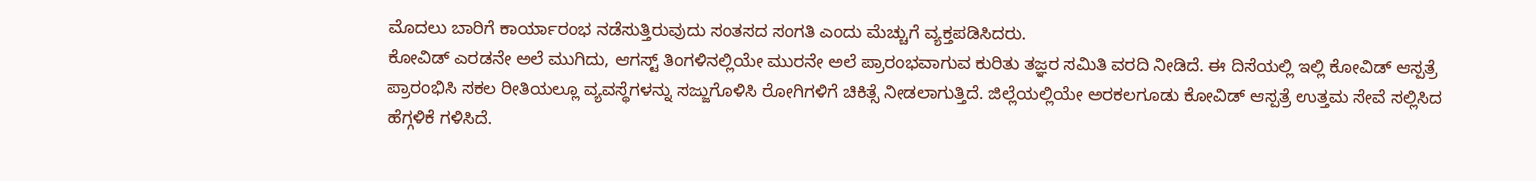ಮೊದಲು ಬಾರಿಗೆ ಕಾರ್ಯಾರಂಭ ನಡೆಸುತ್ತಿರುವುದು ಸಂತಸದ ಸಂಗತಿ ಎಂದು ಮೆಚ್ಚುಗೆ ವ್ಯಕ್ತಪಡಿಸಿದರು.
ಕೋವಿಡ್ ಎರಡನೇ ಅಲೆ ಮುಗಿದು, ಆಗಸ್ಟ್ ತಿಂಗಳಿನಲ್ಲಿಯೇ ಮುರನೇ ಅಲೆ ಪ್ರಾರಂಭವಾಗುವ ಕುರಿತು ತಜ್ಞರ ಸಮಿತಿ ವರದಿ ನೀಡಿದೆ. ಈ ದಿಸೆಯಲ್ಲಿ ಇಲ್ಲಿ ಕೋವಿಡ್ ಆಸ್ಪತ್ರೆ ಪ್ರಾರಂಭಿಸಿ ಸಕಲ ರೀತಿಯಲ್ಲೂ ವ್ಯವಸ್ಥೆಗಳನ್ನು ಸಜ್ಜುಗೊಳಿಸಿ ರೋಗಿಗಳಿಗೆ ಚಿಕಿತ್ಸೆ ನೀಡಲಾಗುತ್ತಿದೆ. ಜಿಲ್ಲೆಯಲ್ಲಿಯೇ ಅರಕಲಗೂಡು ಕೋವಿಡ್ ಆಸ್ಪತ್ರೆ ಉತ್ತಮ ಸೇವೆ ಸಲ್ಲಿಸಿದ ಹೆಗ್ಗಳಿಕೆ ಗಳಿಸಿದೆ.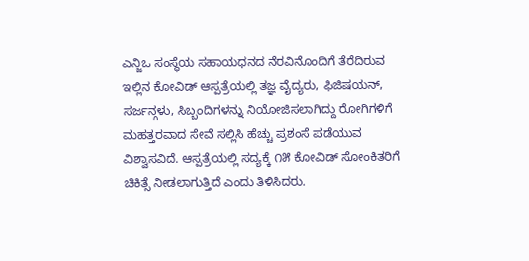ಎನ್ಜಿಒ ಸಂಸ್ಥೆಯ ಸಹಾಯಧನದ ನೆರವಿನೊಂದಿಗೆ ತೆರೆದಿರುವ ಇಲ್ಲಿನ ಕೋವಿಡ್ ಆಸ್ಪತ್ರೆಯಲ್ಲಿ ತಜ್ಞ ವೈದ್ಯರು, ಫಿಜಿಷಯನ್, ಸರ್ಜನ್ಗಳು, ಸಿಬ್ಬಂದಿಗಳನ್ನು ನಿಯೋಜಿಸಲಾಗಿದ್ದು ರೋಗಿಗಳಿಗೆ ಮಹತ್ತರವಾದ ಸೇವೆ ಸಲ್ಲಿಸಿ ಹೆಚ್ಚು ಪ್ರಶಂಸೆ ಪಡೆಯುವ ವಿಶ್ವಾಸವಿದೆ. ಆಸ್ಪತ್ರೆಯಲ್ಲಿ ಸದ್ಯಕ್ಕೆ ೧೫ ಕೋವಿಡ್ ಸೋಂಕಿತರಿಗೆ ಚಿಕಿತ್ಸೆ ನೀಡಲಾಗುತ್ತಿದೆ ಎಂದು ತಿಳಿಸಿದರು.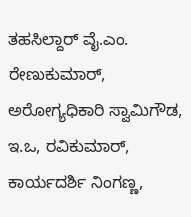ತಹಸಿಲ್ದಾರ್ ವೈ.ಎಂ. ರೇಣುಕುಮಾರ್, ಅರೋಗ್ಯಧಿಕಾರಿ ಸ್ವಾಮಿಗೌಡ, ಇ.ಒ, ರವಿಕುಮಾರ್, ಕಾರ್ಯದರ್ಶಿ ನಿಂಗಣ್ಣ,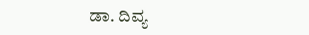ಡಾ. ದಿವ್ಯ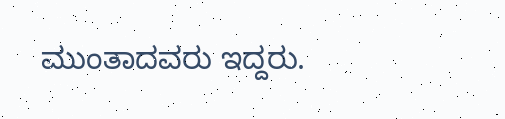ಮುಂತಾದವರು ಇದ್ದರು.